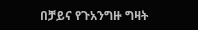በቻይና የጉአንግዙ ግዛት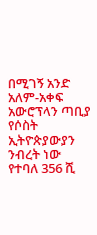በሚገኝ አንድ አለም-አቀፍ አውሮፕላን ጣቢያ የሶስት ኢትዮጵያውያን ንብረት ነው የተባለ 356 ሺ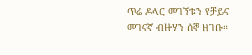ጥሬ ዶላር መገኘቱን የቻይና መገናኛ ብዙሃን ሰኞ ዘገቡ።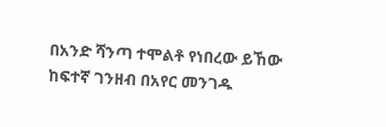በአንድ ሻንጣ ተሞልቶ የነበረው ይኸው ከፍተኛ ገንዘብ በአየር መንገዱ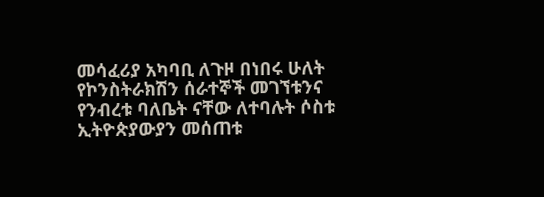መሳፈሪያ አካባቢ ለጉዞ በነበሩ ሁለት የኮንስትራክሽን ሰራተኞች መገኘቱንና የንብረቱ ባለቤት ናቸው ለተባሉት ሶስቱ ኢትዮጵያውያን መሰጠቱ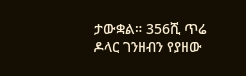ታውቋል። 356ሺ ጥሬ ዶላር ገንዘብን የያዘው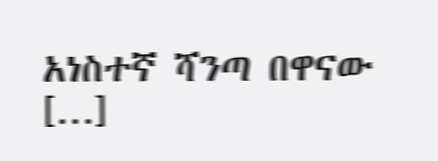አነስተኛ ሻንጣ በዋናው […]